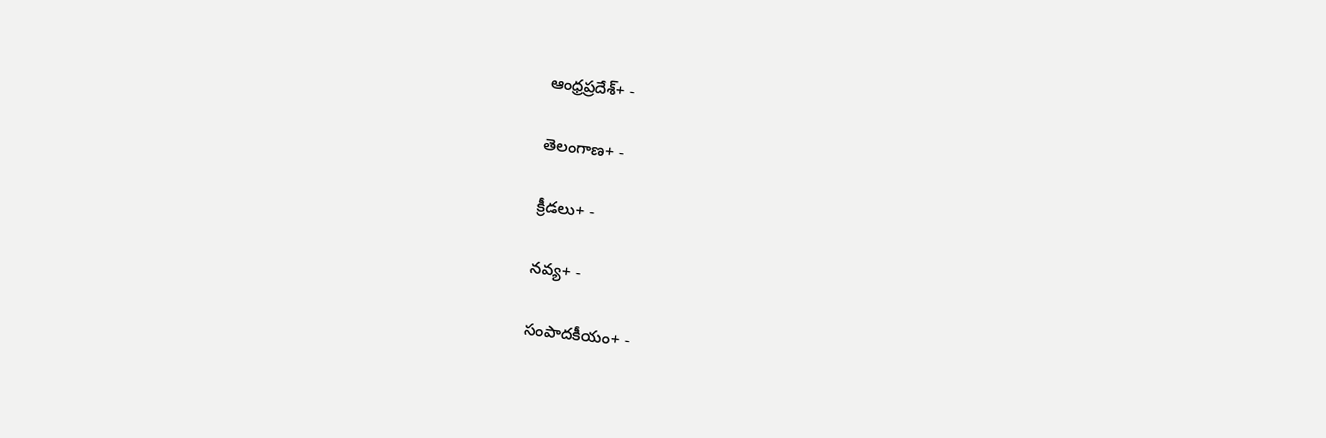ఆంధ్రప్రదేశ్+ -

తెలంగాణ+ -

క్రీడలు+ -

నవ్య+ -

సంపాదకీయం+ -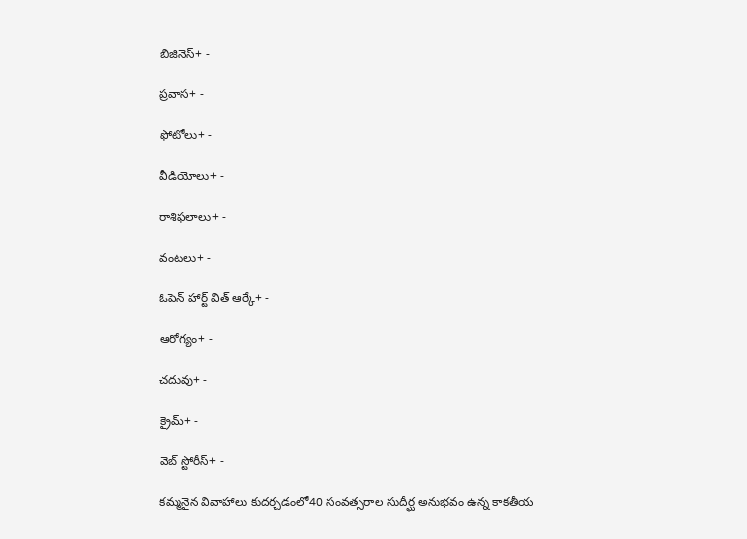బిజినెస్+ -

ప్రవాస+ -

ఫోటోలు+ -

వీడియోలు+ -

రాశిఫలాలు+ -

వంటలు+ -

ఓపెన్ హార్ట్ విత్ ఆర్కే+ -

ఆరోగ్యం+ -

చదువు+ -

క్రైమ్+ -

వెబ్ స్టోరీస్+ -

కమ్మనైన వివాహాలు కుదర్చడంలో40 సంవత్సరాల సుదీర్ఘ అనుభవం ఉన్న కాకతీయ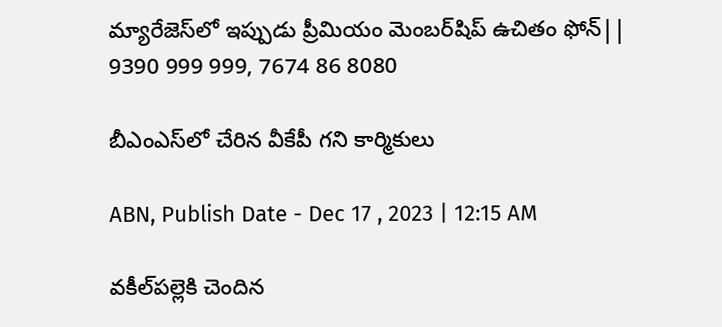మ్యారేజెస్‌లో ఇప్పుడు ప్రీమియం మెంబర్‌షిప్‌ ఉచితం ఫోన్|| 9390 999 999, 7674 86 8080

బీఎంఎస్‌లో చేరిన వీకేపీ గని కార్మికులు

ABN, Publish Date - Dec 17 , 2023 | 12:15 AM

వకీల్‌పల్లెకి చెందిన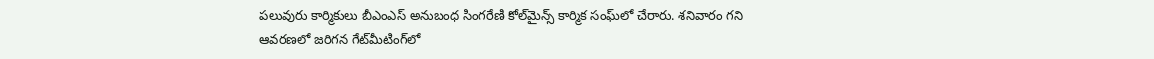పలువురు కార్మికులు బీఎంఎస్‌ అనుబంధ సింగరేణి కోల్‌మైన్స్‌ కార్మిక సంఘ్‌లో చేరారు. శనివారం గని ఆవరణలో జరిగన గేట్‌మీటింగ్‌లో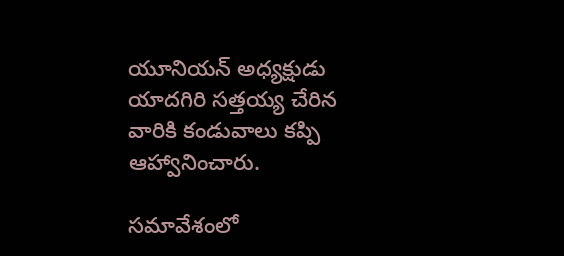యూనియన్‌ అధ్యక్షుడు యాదగిరి సత్తయ్య చేరిన వారికి కండువాలు కప్పి ఆహ్వానించారు.

సమావేశంలో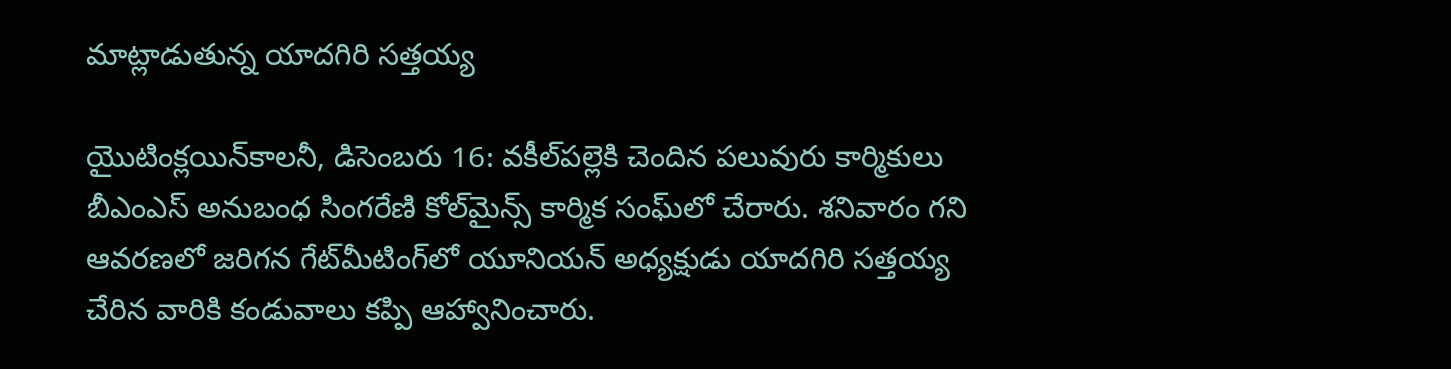మాట్లాడుతున్న యాదగిరి సత్తయ్య

యైుటింక్లయిన్‌కాలనీ, డిసెంబరు 16: వకీల్‌పల్లెకి చెందిన పలువురు కార్మికులు బీఎంఎస్‌ అనుబంధ సింగరేణి కోల్‌మైన్స్‌ కార్మిక సంఘ్‌లో చేరారు. శనివారం గని ఆవరణలో జరిగన గేట్‌మీటింగ్‌లో యూనియన్‌ అధ్యక్షుడు యాదగిరి సత్తయ్య చేరిన వారికి కండువాలు కప్పి ఆహ్వానించారు.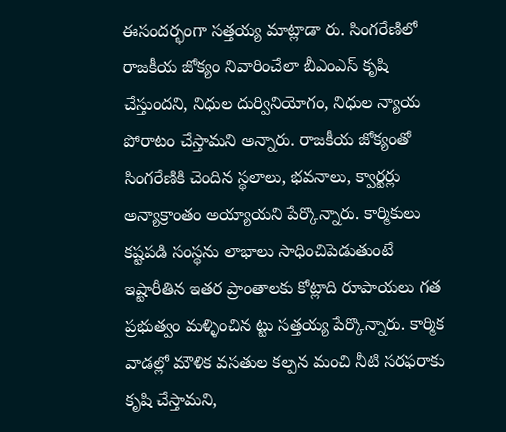ఈసందర్భంగా సత్తయ్య మాట్లాడా రు. సింగరేణిలో రాజకీయ జోక్యం నివారించేలా బీఎంఎస్‌ కృషి చేస్తుందని, నిధుల దుర్వినియోగం, నిధుల న్యాయ పోరాటం చేస్తామని అన్నారు. రాజకీయ జోక్యంతో సింగరేణికి చెందిన స్థలాలు, భవనాలు, క్వార్టర్లు అన్యాక్రాంతం అయ్యాయని పేర్కొన్నారు. కార్మికులు కష్టపడి సంస్థను లాభాలు సాధించిపెడుతుంటే ఇష్టారీతిన ఇతర ప్రాంతాలకు కోట్లాది రూపాయలు గత ప్రభుత్వం మళ్ళించిన ట్టు సత్తయ్య పేర్కొన్నారు. కార్మిక వాడల్లో మౌళిక వసతుల కల్పన మంచి నీటి సరఫరాకు కృషి చేస్తామని,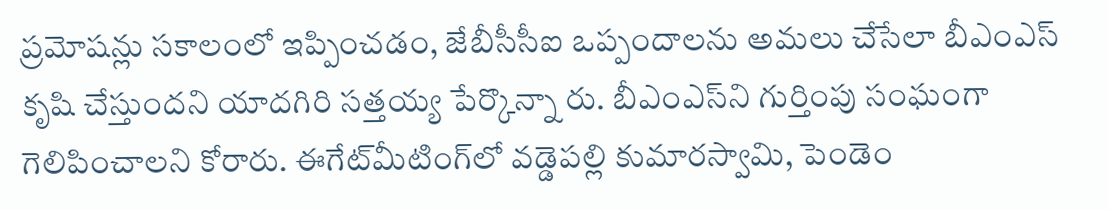ప్రమోషన్లు సకాలంలో ఇప్పించడం, జేబీసీసీఐ ఒప్పందాలను అమలు చేసేలా బీఎంఎస్‌ కృషి చేస్తుందని యాదగిరి సత్తయ్య పేర్కొన్నా రు. బీఎంఎస్‌ని గుర్తింపు సంఘంగా గెలిపించాలని కోరారు. ఈగేట్‌మీటింగ్‌లో వడ్డెపల్లి కుమారస్వామి, పెండెం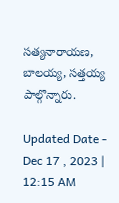సత్యనారాయణ, బాలయ్య, సత్తయ్య పాల్గొన్నారు.

Updated Date - Dec 17 , 2023 | 12:15 AM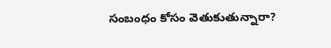సంబంధం కోసం వెతుకుతున్నారా?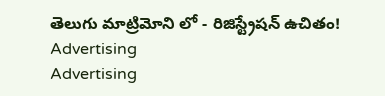తెలుగు మాట్రిమోని లో - రిజిస్ట్రేషన్ ఉచితం!
Advertising
Advertising